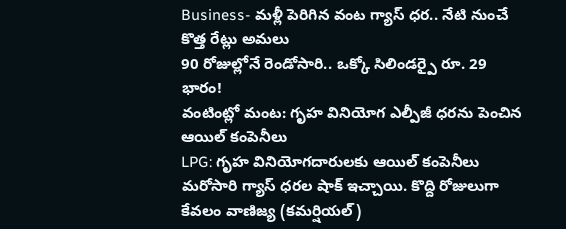Business- మళ్లీ పెరిగిన వంట గ్యాస్ ధర.. నేటి నుంచే కొత్త రేట్లు అమలు
90 రోజుల్లోనే రెండోసారి.. ఒక్కో సిలిండర్పై రూ. 29 భారం!
వంటింట్లో మంట: గృహ వినియోగ ఎల్పీజీ ధరను పెంచిన ఆయిల్ కంపెనీలు
LPG: గృహ వినియోగదారులకు ఆయిల్ కంపెనీలు మరోసారి గ్యాస్ ధరల షాక్ ఇచ్చాయి. కొద్ది రోజులుగా కేవలం వాణిజ్య (కమర్షియల్)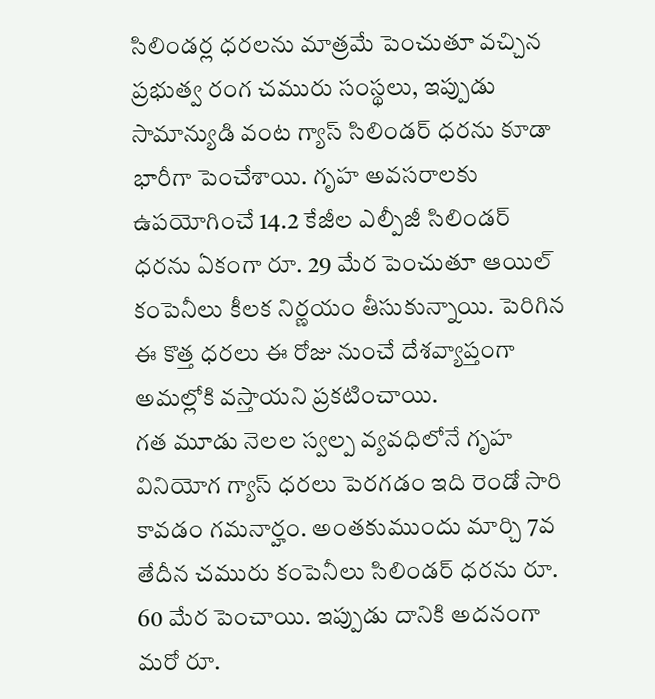సిలిండర్ల ధరలను మాత్రమే పెంచుతూ వచ్చిన ప్రభుత్వ రంగ చమురు సంస్థలు, ఇప్పుడు సామాన్యుడి వంట గ్యాస్ సిలిండర్ ధరను కూడా భారీగా పెంచేశాయి. గృహ అవసరాలకు ఉపయోగించే 14.2 కేజీల ఎల్పీజీ సిలిండర్ ధరను ఏకంగా రూ. 29 మేర పెంచుతూ ఆయిల్ కంపెనీలు కీలక నిర్ణయం తీసుకున్నాయి. పెరిగిన ఈ కొత్త ధరలు ఈ రోజు నుంచే దేశవ్యాప్తంగా అమల్లోకి వస్తాయని ప్రకటించాయి.
గత మూడు నెలల స్వల్ప వ్యవధిలోనే గృహ వినియోగ గ్యాస్ ధరలు పెరగడం ఇది రెండో సారి కావడం గమనార్హం. అంతకుముందు మార్చి 7వ తేదీన చమురు కంపెనీలు సిలిండర్ ధరను రూ. 60 మేర పెంచాయి. ఇప్పుడు దానికి అదనంగా మరో రూ.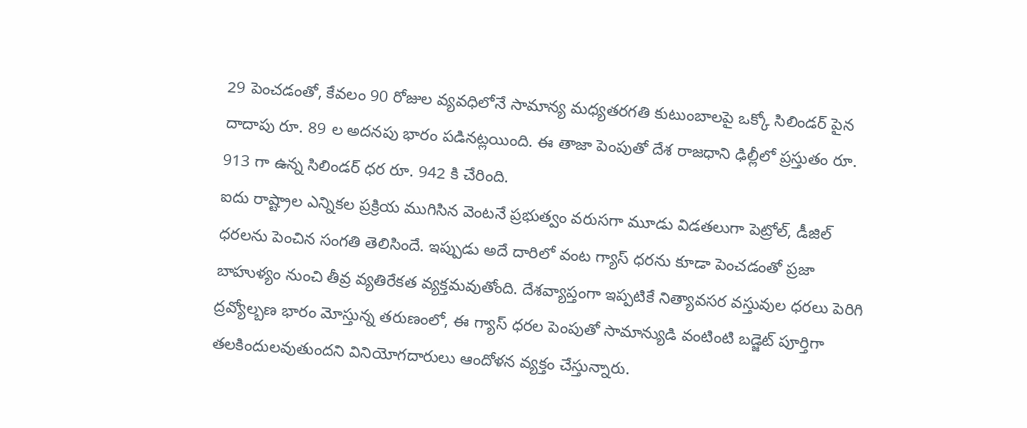29 పెంచడంతో, కేవలం 90 రోజుల వ్యవధిలోనే సామాన్య మధ్యతరగతి కుటుంబాలపై ఒక్కో సిలిండర్ పైన దాదాపు రూ. 89 ల అదనపు భారం పడినట్లయింది. ఈ తాజా పెంపుతో దేశ రాజధాని ఢిల్లీలో ప్రస్తుతం రూ. 913 గా ఉన్న సిలిండర్ ధర రూ. 942 కి చేరింది.
ఐదు రాష్ట్రాల ఎన్నికల ప్రక్రియ ముగిసిన వెంటనే ప్రభుత్వం వరుసగా మూడు విడతలుగా పెట్రోల్, డీజిల్ ధరలను పెంచిన సంగతి తెలిసిందే. ఇప్పుడు అదే దారిలో వంట గ్యాస్ ధరను కూడా పెంచడంతో ప్రజా బాహుళ్యం నుంచి తీవ్ర వ్యతిరేకత వ్యక్తమవుతోంది. దేశవ్యాప్తంగా ఇప్పటికే నిత్యావసర వస్తువుల ధరలు పెరిగి ద్రవ్యోల్బణ భారం మోస్తున్న తరుణంలో, ఈ గ్యాస్ ధరల పెంపుతో సామాన్యుడి వంటింటి బడ్జెట్ పూర్తిగా తలకిందులవుతుందని వినియోగదారులు ఆందోళన వ్యక్తం చేస్తున్నారు.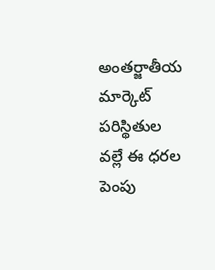అంతర్జాతీయ మార్కెట్ పరిస్థితుల వల్లే ఈ ధరల పెంపు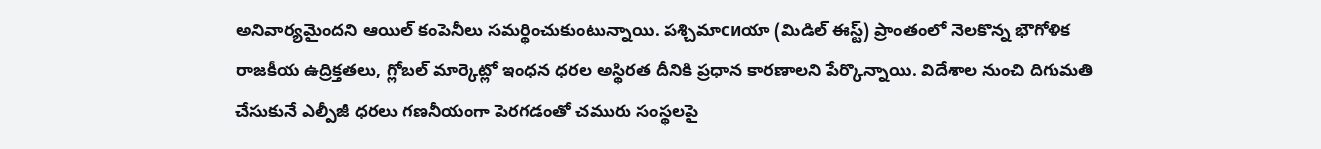అనివార్యమైందని ఆయిల్ కంపెనీలు సమర్థించుకుంటున్నాయి. పశ్చిమాсиయా (మిడిల్ ఈస్ట్) ప్రాంతంలో నెలకొన్న భౌగోళిక రాజకీయ ఉద్రిక్తతలు, గ్లోబల్ మార్కెట్లో ఇంధన ధరల అస్థిరత దీనికి ప్రధాన కారణాలని పేర్కొన్నాయి. విదేశాల నుంచి దిగుమతి చేసుకునే ఎల్పీజీ ధరలు గణనీయంగా పెరగడంతో చమురు సంస్థలపై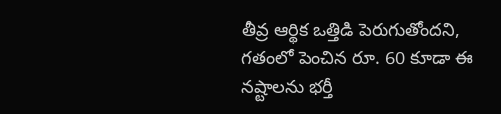తీవ్ర ఆర్థిక ఒత్తిడి పెరుగుతోందని, గతంలో పెంచిన రూ. 60 కూడా ఈ నష్టాలను భర్తీ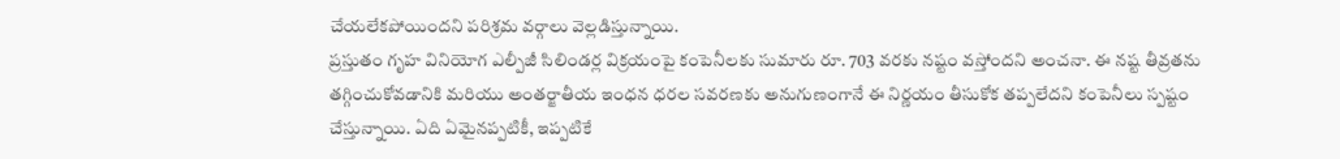చేయలేకపోయిందని పరిశ్రమ వర్గాలు వెల్లడిస్తున్నాయి.
ప్రస్తుతం గృహ వినియోగ ఎల్పీజీ సిలిండర్ల విక్రయంపై కంపెనీలకు సుమారు రూ. 703 వరకు నష్టం వస్తోందని అంచనా. ఈ నష్ట తీవ్రతను తగ్గించుకోవడానికి మరియు అంతర్జాతీయ ఇంధన ధరల సవరణకు అనుగుణంగానే ఈ నిర్ణయం తీసుకోక తప్పలేదని కంపెనీలు స్పష్టం చేస్తున్నాయి. ఏది ఏమైనప్పటికీ, ఇప్పటికే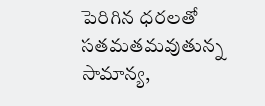పెరిగిన ధరలతో సతమతమవుతున్న సామాన్య,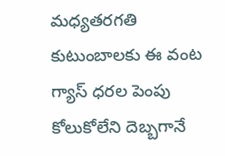మధ్యతరగతి కుటుంబాలకు ఈ వంట గ్యాస్ ధరల పెంపు కోలుకోలేని దెబ్బగానే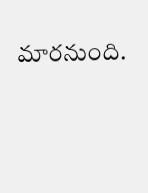మారనుంది.